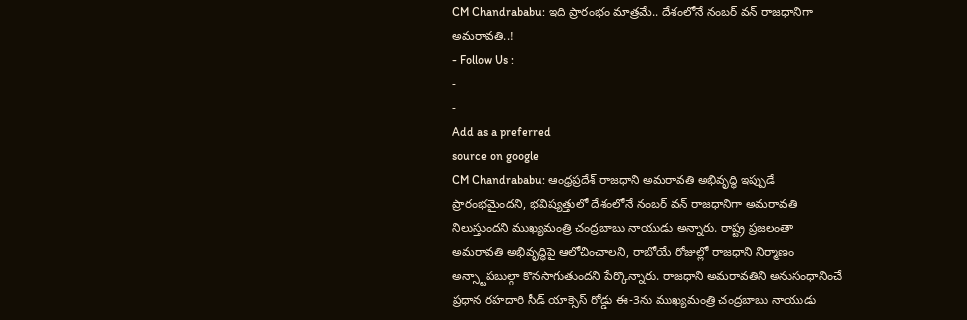CM Chandrababu: ఇది ప్రారంభం మాత్రమే.. దేశంలోనే నంబర్ వన్ రాజధానిగా అమరావతి..!
- Follow Us :
-
-
Add as a preferred
source on google
CM Chandrababu: ఆంధ్రప్రదేశ్ రాజధాని అమరావతి అభివృద్ధి ఇప్పుడే ప్రారంభమైందని, భవిష్యత్తులో దేశంలోనే నంబర్ వన్ రాజధానిగా అమరావతి నిలుస్తుందని ముఖ్యమంత్రి చంద్రబాబు నాయుడు అన్నారు. రాష్ట్ర ప్రజలంతా అమరావతి అభివృద్ధిపై ఆలోచించాలని, రాబోయే రోజుల్లో రాజధాని నిర్మాణం అన్స్టాపబుల్గా కొనసాగుతుందని పేర్కొన్నారు. రాజధాని అమరావతిని అనుసంధానించే ప్రధాన రహదారి సీడ్ యాక్సెస్ రోడ్డు ఈ-3ను ముఖ్యమంత్రి చంద్రబాబు నాయుడు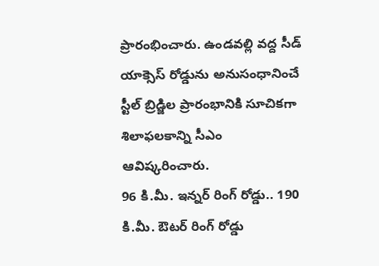ప్రారంభించారు. ఉండవల్లి వద్ద సీడ్ యాక్సెస్ రోడ్డును అనుసంధానించే స్టీల్ బ్రిడ్జిల ప్రారంభానికి సూచికగా శిలాఫలకాన్ని సీఎం ఆవిష్కరించారు.
96 కి.మీ. ఇన్నర్ రింగ్ రోడ్డు.. 190 కి.మీ. ఔటర్ రింగ్ రోడ్డు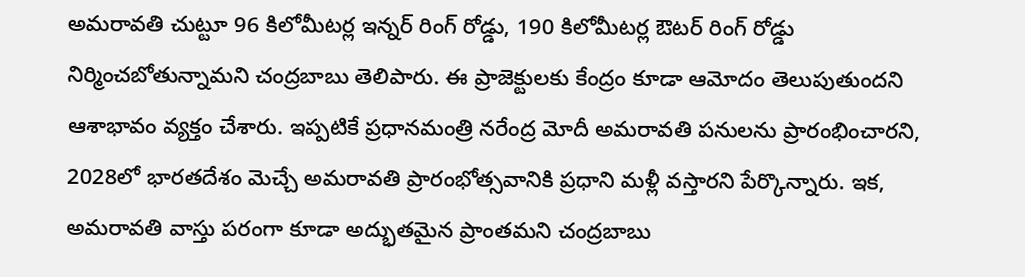అమరావతి చుట్టూ 96 కిలోమీటర్ల ఇన్నర్ రింగ్ రోడ్డు, 190 కిలోమీటర్ల ఔటర్ రింగ్ రోడ్డు నిర్మించబోతున్నామని చంద్రబాబు తెలిపారు. ఈ ప్రాజెక్టులకు కేంద్రం కూడా ఆమోదం తెలుపుతుందని ఆశాభావం వ్యక్తం చేశారు. ఇప్పటికే ప్రధానమంత్రి నరేంద్ర మోదీ అమరావతి పనులను ప్రారంభించారని, 2028లో భారతదేశం మెచ్చే అమరావతి ప్రారంభోత్సవానికి ప్రధాని మళ్లీ వస్తారని పేర్కొన్నారు. ఇక, అమరావతి వాస్తు పరంగా కూడా అద్భుతమైన ప్రాంతమని చంద్రబాబు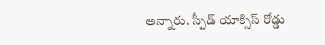అన్నారు. స్పీడ్ యాక్సిస్ రోడ్డు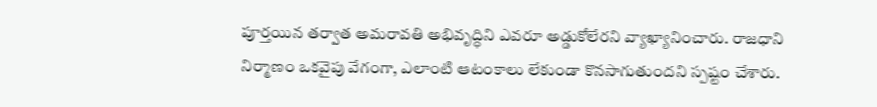పూర్తయిన తర్వాత అమరావతి అభివృద్ధిని ఎవరూ అడ్డుకోలేరని వ్యాఖ్యానించారు. రాజధాని నిర్మాణం ఒకవైపు వేగంగా, ఎలాంటి ఆటంకాలు లేకుండా కొనసాగుతుందని స్పష్టం చేశారు.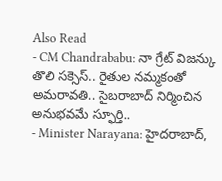Also Read
- CM Chandrababu: నా గ్రేట్ విజన్కు తొలి సక్సెస్.. రైతుల నమ్మకంతో అమరావతి.. సైబరాబాద్ నిర్మించిన అనుభవమే స్ఫూర్తి..
- Minister Narayana: హైదరాబాద్,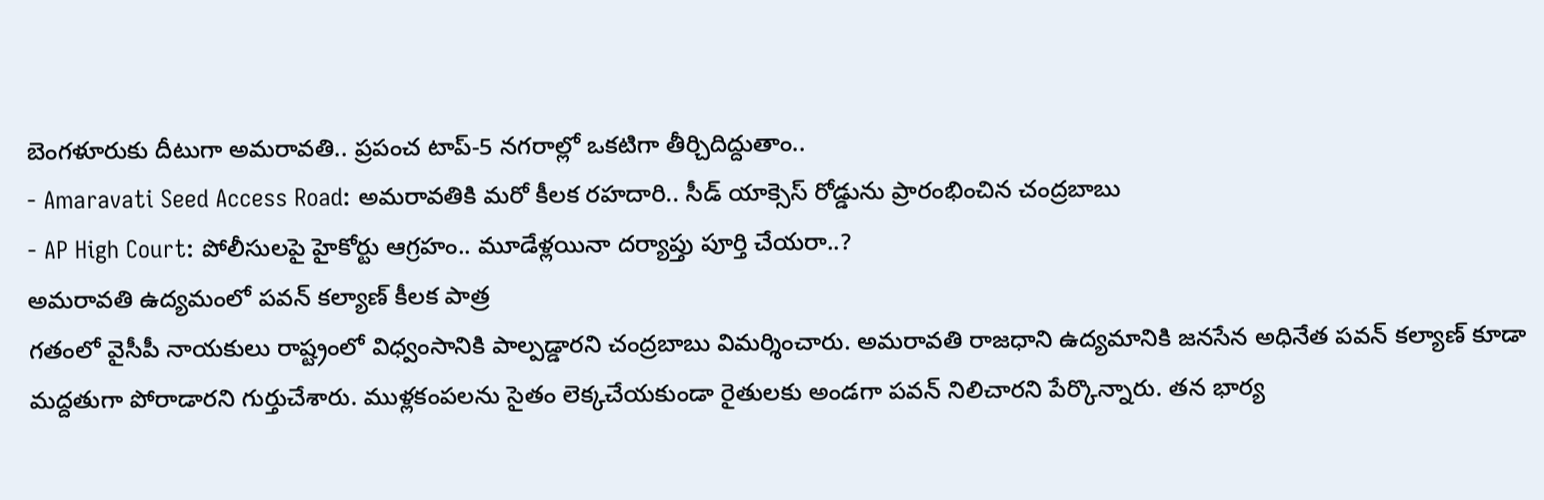బెంగళూరుకు దీటుగా అమరావతి.. ప్రపంచ టాప్-5 నగరాల్లో ఒకటిగా తీర్చిదిద్దుతాం..
- Amaravati Seed Access Road: అమరావతికి మరో కీలక రహదారి.. సీడ్ యాక్సెస్ రోడ్డును ప్రారంభించిన చంద్రబాబు
- AP High Court: పోలీసులపై హైకోర్టు ఆగ్రహం.. మూడేళ్లయినా దర్యాప్తు పూర్తి చేయరా..?
అమరావతి ఉద్యమంలో పవన్ కల్యాణ్ కీలక పాత్ర
గతంలో వైసీపీ నాయకులు రాష్ట్రంలో విధ్వంసానికి పాల్పడ్డారని చంద్రబాబు విమర్శించారు. అమరావతి రాజధాని ఉద్యమానికి జనసేన అధినేత పవన్ కల్యాణ్ కూడా మద్దతుగా పోరాడారని గుర్తుచేశారు. ముళ్లకంపలను సైతం లెక్కచేయకుండా రైతులకు అండగా పవన్ నిలిచారని పేర్కొన్నారు. తన భార్య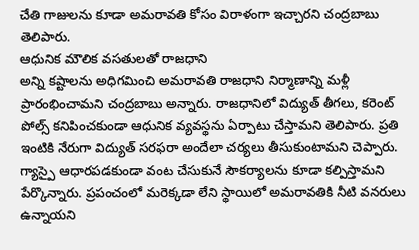చేతి గాజులను కూడా అమరావతి కోసం విరాళంగా ఇచ్చారని చంద్రబాబు తెలిపారు.
ఆధునిక మౌలిక వసతులతో రాజధాని
అన్ని కష్టాలను అధిగమించి అమరావతి రాజధాని నిర్మాణాన్ని మళ్లీ ప్రారంభించామని చంద్రబాబు అన్నారు. రాజధానిలో విద్యుత్ తీగలు, కరెంట్ పోల్స్ కనిపించకుండా ఆధునిక వ్యవస్థను ఏర్పాటు చేస్తామని తెలిపారు. ప్రతి ఇంటికి నేరుగా విద్యుత్ సరఫరా అందేలా చర్యలు తీసుకుంటామని చెప్పారు. గ్యాస్పై ఆధారపడకుండా వంట చేసుకునే సౌకర్యాలను కూడా కల్పిస్తామని పేర్కొన్నారు. ప్రపంచంలో మరెక్కడా లేని స్థాయిలో అమరావతికి నీటి వనరులు ఉన్నాయని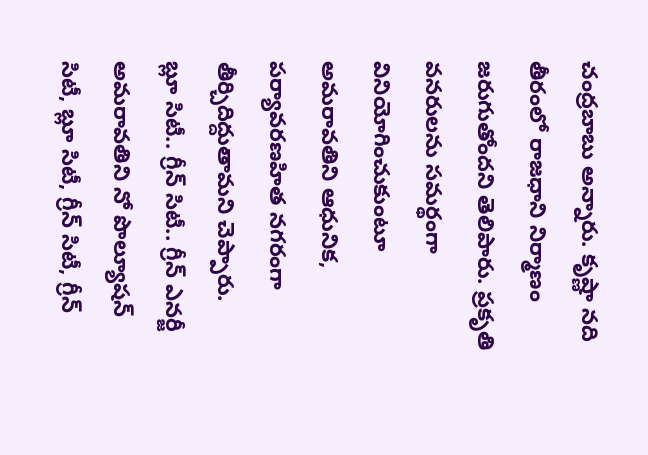చంద్రబాబు అన్నారు. కృష్ణా నది తీరంలో రాజధాని నిర్మాణం జరుగుతోందని తెలిపారు. ప్రకృతి వనరులను సమర్థంగా వినియోగించుకుంటూ అమరావతిని ఆధునిక, పర్యావరణహిత నగరంగా తీర్చిదిద్దుతామని చెప్పారు.
బ్లూ సిటీ.. గ్రీన్ సిటీ.. గ్రీన్ ఎనర్జీ
అమరావతిని నో పొల్యూషన్ సిటీ, బ్లూ సిటీ, గ్రీన్ సిటీ, గ్రీన్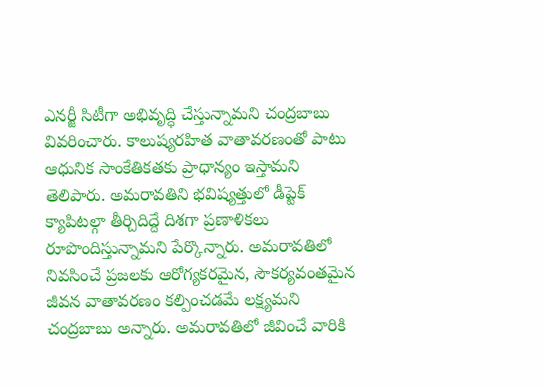ఎనర్జీ సిటీగా అభివృద్ధి చేస్తున్నామని చంద్రబాబు వివరించారు. కాలుష్యరహిత వాతావరణంతో పాటు ఆధునిక సాంకేతికతకు ప్రాధాన్యం ఇస్తామని తెలిపారు. అమరావతిని భవిష్యత్తులో డీప్టెక్ క్యాపిటల్గా తీర్చిదిద్దే దిశగా ప్రణాళికలు రూపొందిస్తున్నామని పేర్కొన్నారు. అమరావతిలో నివసించే ప్రజలకు ఆరోగ్యకరమైన, సౌకర్యవంతమైన జీవన వాతావరణం కల్పించడమే లక్ష్యమని చంద్రబాబు అన్నారు. అమరావతిలో జీవించే వారికి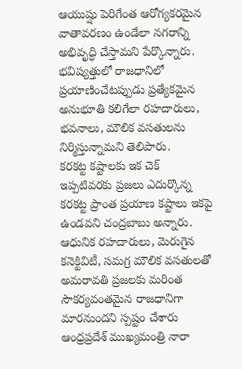ఆయుష్షు పెరిగేంత ఆరోగ్యకరమైన వాతావరణం ఉండేలా నగరాన్ని అభివృద్ధి చేస్తామని పేర్కొన్నారు. భవిష్యత్తులో రాజధానిలో ప్రయాణించేటప్పుడు ప్రత్యేకమైన అనుభూతి కలిగేలా రహదారులు, భవనాలు, మౌలిక వసతులను నిర్మిస్తున్నామని తెలిపారు.
కరకట్ట కష్టాలకు ఇక చెక్
ఇప్పటివరకు ప్రజలు ఎదుర్కొన్న కరకట్ట ప్రాంత ప్రయాణ కష్టాలు ఇకపై ఉండవని చంద్రబాబు అన్నారు. ఆధునిక రహదారులు, మెరుగైన కనెక్టివిటీ, సమగ్ర మౌలిక వసతులతో అమరావతి ప్రజలకు మరింత సౌకర్యవంతమైన రాజధానిగా మారనుందని స్పష్టం చేశారు ఆంధ్రప్రదేశ్ ముఖ్యమంత్రి నారా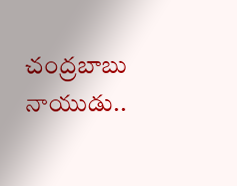చంద్రబాబు నాయుడు..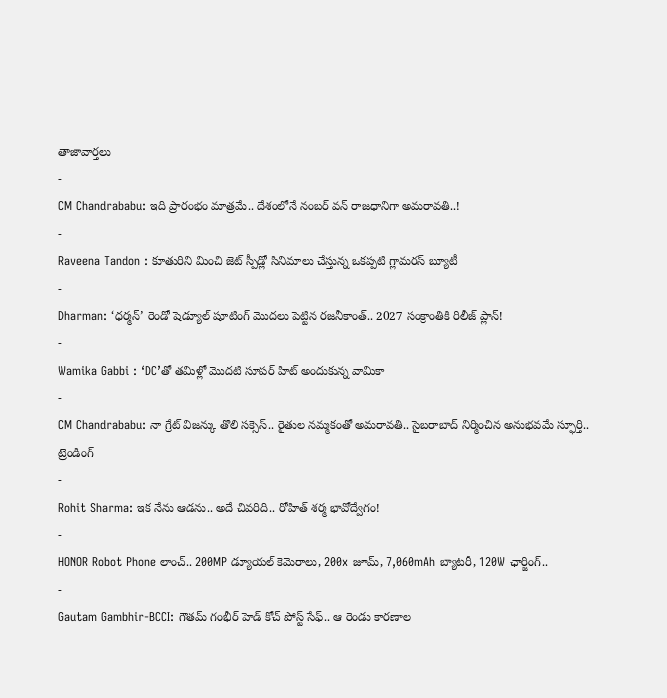తాజావార్తలు
-
CM Chandrababu: ఇది ప్రారంభం మాత్రమే.. దేశంలోనే నంబర్ వన్ రాజధానిగా అమరావతి..!
-
Raveena Tandon : కూతురిని మించి జెట్ స్పీడ్లో సినిమాలు చేస్తున్న ఒకప్పటి గ్లామరస్ బ్యూటీ
-
Dharman: ‘ధర్మన్’ రెండో షెడ్యూల్ షూటింగ్ మొదలు పెట్టిన రజనీకాంత్.. 2027 సంక్రాంతికి రిలీజ్ ప్లాన్!
-
Wamika Gabbi : ‘DC’తో తమిళ్లో మొదటి సూపర్ హిట్ అందుకున్న వామికా
-
CM Chandrababu: నా గ్రేట్ విజన్కు తొలి సక్సెస్.. రైతుల నమ్మకంతో అమరావతి.. సైబరాబాద్ నిర్మించిన అనుభవమే స్ఫూర్తి..
ట్రెండింగ్
-
Rohit Sharma: ఇక నేను ఆడను.. అదే చివరిది.. రోహిత్ శర్మ భావోద్వేగం!
-
HONOR Robot Phone లాంచ్.. 200MP డ్యూయల్ కెమెరాలు, 200x జూమ్, 7,060mAh బ్యాటరీ, 120W ఛార్జింగ్..
-
Gautam Gambhir-BCCI: గౌతమ్ గంభీర్ హెడ్ కోచ్ పోస్ట్ సేఫ్.. ఆ రెండు కారణాల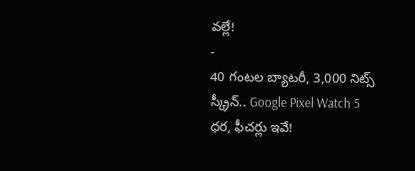వల్లే!
-
40 గంటల బ్యాటరీ, 3,000 నిట్స్ స్క్రీన్.. Google Pixel Watch 5 ధర, ఫీచర్లు ఇవే!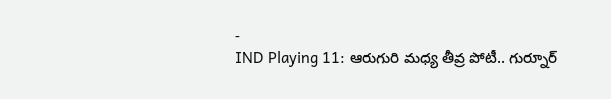-
IND Playing 11: ఆరుగురి మధ్య తీవ్ర పోటీ.. గుర్నూర్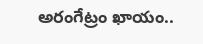అరంగేట్రం ఖాయం..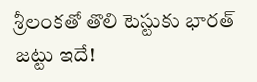శ్రీలంకతో తొలి టెస్టుకు భారత్ జట్టు ఇదే!